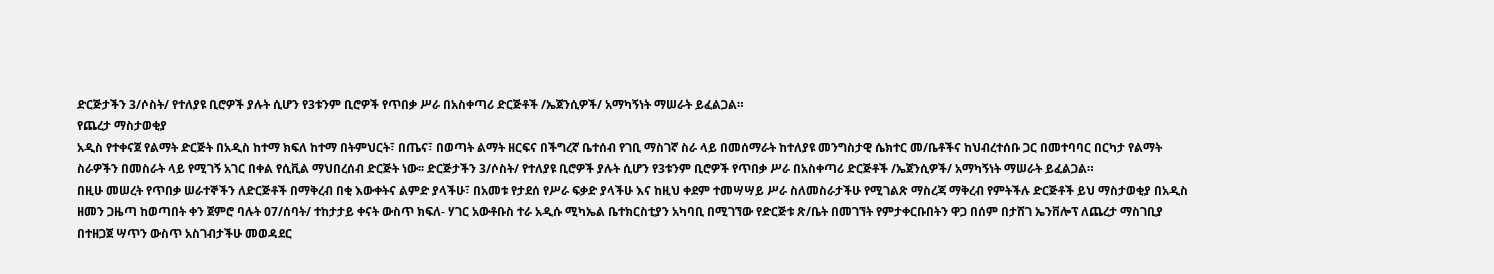ድርጅታችን 3/ሶስት/ የተለያዩ ቢሮዎች ያሉት ሲሆን የ3ቱንም ቢሮዎች የጥበቃ ሥራ በአስቀጣሪ ድርጅቶች /ኤጀንሲዎች/ አማካኝነት ማሠራት ይፈልጋል።
የጨረታ ማስታወቂያ
አዲስ የተቀናጀ የልማት ድርጅት በአዲስ ከተማ ክፍለ ከተማ በትምህርት፣ በጤና፣ በወጣት ልማት ዘርፍና በችግረኛ ቤተሰብ የገቢ ማስገኛ ስራ ላይ በመሰማራት ከተለያዩ መንግስታዊ ሴክተር መ/ቤቶችና ከህብረተሰቡ ጋር በመተባባር በርካታ የልማት ስራዎችን በመስራት ላይ የሚገኝ አገር በቀል የሲቪል ማህበረሰብ ድርጅት ነው፡፡ ድርጅታችን 3/ሶስት/ የተለያዩ ቢሮዎች ያሉት ሲሆን የ3ቱንም ቢሮዎች የጥበቃ ሥራ በአስቀጣሪ ድርጅቶች /ኤጀንሲዎች/ አማካኝነት ማሠራት ይፈልጋል።
በዚሁ መሠረት የጥበቃ ሠራተኞችን ለድርጅቶች በማቅረብ በቂ እውቀትና ልምድ ያላችሁ፣ በአመቱ የታደሰ የሥራ ፍቃድ ያላችሁ እና ከዚህ ቀደም ተመሣሣይ ሥራ ስለመስራታችሁ የሚገልጽ ማስረጃ ማቅረብ የምትችሉ ድርጅቶች ይህ ማስታወቂያ በአዲስ ዘመን ጋዜጣ ከወጣበት ቀን ጀምሮ ባሉት 07/ሰባት/ ተከታታይ ቀናት ውስጥ ክፍለ- ሃገር አውቶቡስ ተራ አዲሱ ሚካኤል ቤተክርስቲያን አካባቢ በሚገኘው የድርጅቱ ጽ/ቤት በመገኘት የምታቀርቡበትን ዋጋ በሰም በታሸገ ኤንቨሎፕ ለጨረታ ማስገቢያ በተዘጋጀ ሣጥን ውስጥ አስገብታችሁ መወዳደር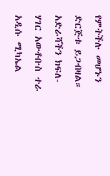የምትችሉ መሆኑን ድርጅቱ ይጋብዛል።
አድራሻችን ክፍለ-ሃገር አውቶቡስ ተራ አዲሱ ሚካኤል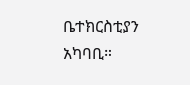ቤተክርስቲያን አካባቢ።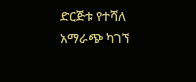ድርጅቱ የተሻለ አማራጭ ካገኘ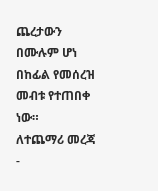ጨረታውን በሙሉም ሆነ በከፊል የመሰረዝ መብቱ የተጠበቀ ነው።
ለተጨማሪ መረጃ -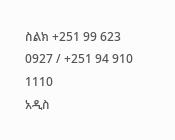ስልክ +251 99 623 0927 / +251 94 910 1110
አዲስ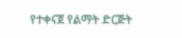የተቀናጀ የልማት ድርጅት